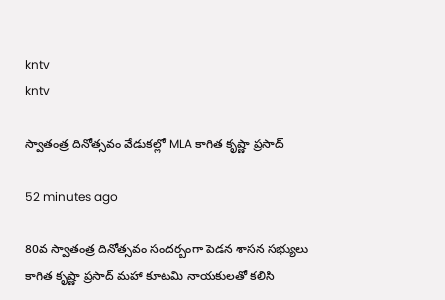kntv
kntv

స్వాతంత్ర దినోత్సవం వేడుకల్లో MLA కాగిత కృష్ణా ప్రసాద్

52 minutes ago

80వ స్వాతంత్ర దినోత్సవం సందర్బంగా పెడన శాసన సభ్యులు కాగిత కృష్ణా ప్రసాద్ మహా కూటమి నాయకులతో కలిసి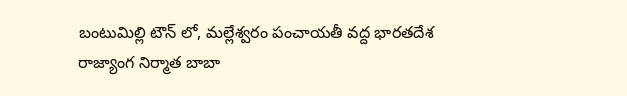బంటుమిల్లి టౌన్ లో, మల్లేశ్వరం పంచాయతీ వద్ద భారతదేశ రాజ్యాంగ నిర్మాత బాబా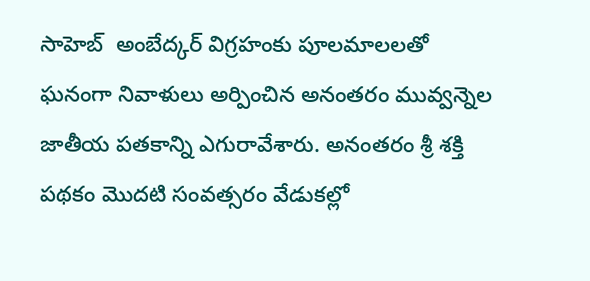సాహెబ్  అంబేద్కర్ విగ్రహంకు పూలమాలలతో ఘనంగా నివాళులు అర్పించిన అనంతరం మువ్వన్నెల జాతీయ పతకాన్ని ఎగురావేశారు. అనంతరం శ్రీ శక్తి పథకం మొదటి సంవత్సరం వేడుకల్లో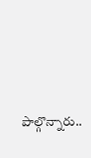పాల్గొన్నారు..